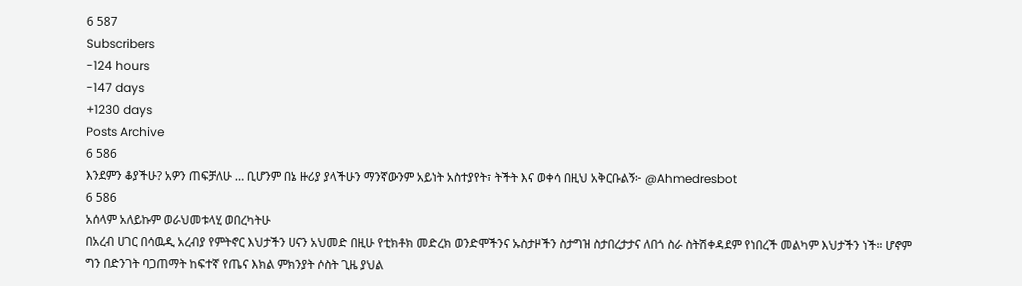6 587
Subscribers
-124 hours
-147 days
+1230 days
Posts Archive
6 586
እንደምን ቆያችሁ? አዎን ጠፍቻለሁ … ቢሆንም በኔ ዙሪያ ያላችሁን ማንኛውንም አይነት አስተያየት፣ ትችት እና ወቀሳ በዚህ አቅርቡልኝ፦ @Ahmedresbot
6 586
አሰላም አለይኩም ወራህመቱላሂ ወበረካትሁ
በአረብ ሀገር በሳዉዲ አረብያ የምትኖር እህታችን ሀናን አህመድ በዚሁ የቲክቶክ መድረክ ወንድሞችንና ኡስታዞችን ስታግዝ ስታበረታታና ለበጎ ስራ ስትሽቀዳደም የነበረች መልካም እህታችን ነች። ሆኖም ግን በድንገት ባጋጠማት ከፍተኛ የጤና እክል ምክንያት ሶስት ጊዜ ያህል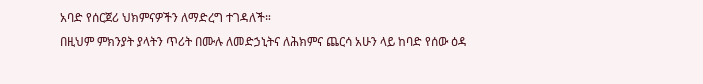አባድ የሰርጀሪ ህክምናዎችን ለማድረግ ተገዳለች።
በዚህም ምክንያት ያላትን ጥሪት በሙሉ ለመድኃኒትና ለሕክምና ጨርሳ አሁን ላይ ከባድ የሰው ዕዳ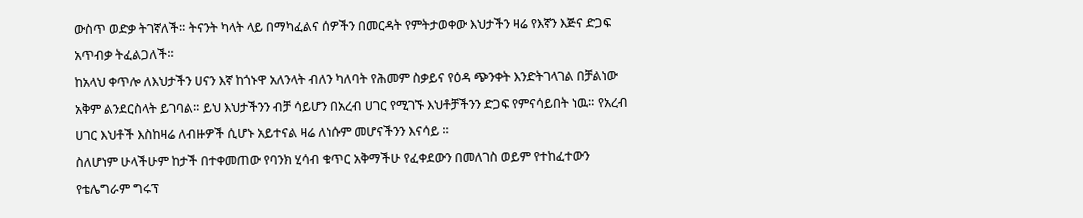ውስጥ ወድቃ ትገኛለች። ትናንት ካላት ላይ በማካፈልና ሰዎችን በመርዳት የምትታወቀው እህታችን ዛሬ የእኛን እጅና ድጋፍ አጥብቃ ትፈልጋለች።
ከአላህ ቀጥሎ ለእህታችን ሀናን እኛ ከጎኑዋ አለንላት ብለን ካለባት የሕመም ስቃይና የዕዳ ጭንቀት እንድትገላገል በቻልነው አቅም ልንደርስላት ይገባል። ይህ እህታችንን ብቻ ሳይሆን በአረብ ሀገር የሚገኙ እህቶቻችንን ድጋፍ የምናሳይበት ነዉ። የአረብ ሀገር እህቶች እስከዛሬ ለብዙዎች ሲሆኑ አይተናል ዛሬ ለነሱም መሆናችንን እናሳይ ።
ስለሆነም ሁላችሁም ከታች በተቀመጠው የባንክ ሂሳብ ቁጥር አቅማችሁ የፈቀደውን በመለገስ ወይም የተከፈተውን የቴሌግራም ግሩፕ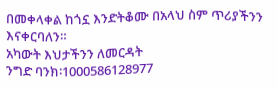በመቀላቀል ከጎኗ እንድትቆሙ በአላህ ስም ጥሪያችንን እናቀርባለን።
አካውት እህታችንን ለመርዳት
ንግድ ባንክ፡1000586128977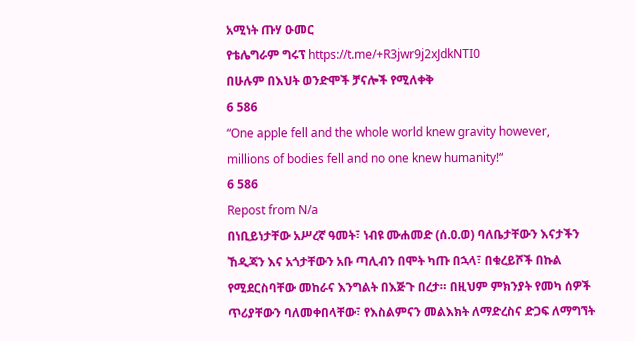አሚነት ጡሃ ዑመር
የቴሌግራም ግሩፕ https://t.me/+R3jwr9j2xJdkNTI0
በሁሉም በእህት ወንድሞች ቻናሎች የሚለቀቅ
6 586
“One apple fell and the whole world knew gravity however, millions of bodies fell and no one knew humanity!“
6 586
Repost from N/a
በነቢይነታቸው አሥረኛ ዓመት፣ ነብዩ ሙሐመድ (ሰ.ዐ.ወ) ባለቤታቸውን እናታችን ኸዲጃን እና አጎታቸውን አቡ ጣሊብን በሞት ካጡ በኋላ፣ በቁረይሾች በኩል የሚደርስባቸው መከራና እንግልት በእጅጉ በረታ። በዚህም ምክንያት የመካ ሰዎች ጥሪያቸውን ባለመቀበላቸው፣ የእስልምናን መልእክት ለማድረስና ድጋፍ ለማግኘት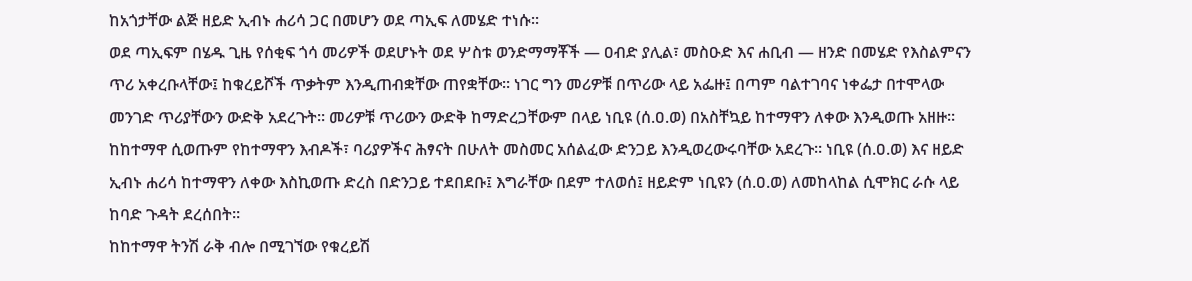ከአጎታቸው ልጅ ዘይድ ኢብኑ ሐሪሳ ጋር በመሆን ወደ ጣኢፍ ለመሄድ ተነሱ።
ወደ ጣኢፍም በሄዱ ጊዜ የሰቂፍ ጎሳ መሪዎች ወደሆኑት ወደ ሦስቱ ወንድማማቾች — ዐብድ ያሊል፣ መስዑድ እና ሐቢብ — ዘንድ በመሄድ የእስልምናን ጥሪ አቀረቡላቸው፤ ከቁረይሾች ጥቃትም እንዲጠብቋቸው ጠየቋቸው። ነገር ግን መሪዎቹ በጥሪው ላይ አፌዙ፤ በጣም ባልተገባና ነቀፌታ በተሞላው መንገድ ጥሪያቸውን ውድቅ አደረጉት። መሪዎቹ ጥሪውን ውድቅ ከማድረጋቸውም በላይ ነቢዩ (ሰ.ዐ.ወ) በአስቸኳይ ከተማዋን ለቀው እንዲወጡ አዘዙ። ከከተማዋ ሲወጡም የከተማዋን እብዶች፣ ባሪያዎችና ሕፃናት በሁለት መስመር አሰልፈው ድንጋይ እንዲወረውሩባቸው አደረጉ። ነቢዩ (ሰ.ዐ.ወ) እና ዘይድ ኢብኑ ሐሪሳ ከተማዋን ለቀው እስኪወጡ ድረስ በድንጋይ ተደበደቡ፤ እግራቸው በደም ተለወሰ፤ ዘይድም ነቢዩን (ሰ.ዐ.ወ) ለመከላከል ሲሞክር ራሱ ላይ ከባድ ጉዳት ደረሰበት።
ከከተማዋ ትንሽ ራቅ ብሎ በሚገኘው የቁረይሽ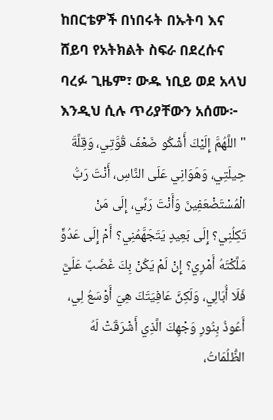ከበርቴዎች በነበሩት በኡትባ እና ሸይባ የአትክልት ስፍራ በደረሱና ባረፉ ጊዜም፣ ውዱ ነቢይ ወደ አላህ እንዲህ ሲሉ ጥሪያቸውን አሰሙ፦
"اللَّهُمَّ إِلَيْكَ أَشْكُو ضَعْفَ قُوَّتِي، وَقِلَّةَ حِيلَتِي، وَهَوَانِي عَلَى النَّاسِ، أَنْتَ رَبُّ الْمُسْتَضْعَفِينَ وَأَنْتَ رَبِّي، إِلَى مَنْ تَكِلُنِي؟ إِلَى بَعِيدٍ يَتَجَهَّمُنِي؟ أَمْ إِلَى عَدُوٍّ مَلَّكْتَهُ أَمْرِي؟ إِنْ لَمْ يَكُنْ بِكَ غَضَبٌ عَلَيَّ فَلَا أُبَالِي، وَلَكِنَّ عَافِيَتَكَ هِيَ أَوْسَعُ لِي، أَعُوذُ بِنُورِ وَجْهِكَ الَّذِي أَشْرَقَتْ لَهُ الظُّلُمَاتُ،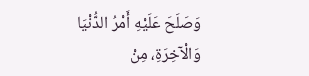وَصَلَحَ عَلَيْهِ أَمْرُ الدُّنْيَا وَالْآخِرَةِ، مِنْ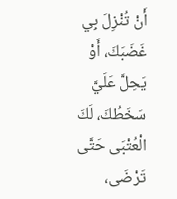أَنْ تُنْزِلَ بِي غَضَبَكَ، أَوْ يَحِلَّ عَلَيَّ سَخَطُكَ، لَكَ الْعُتْبَى حَتَّى تَرْضَى،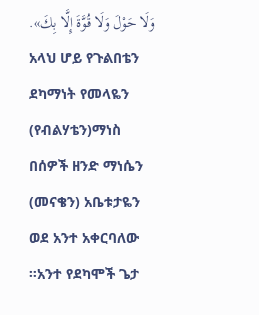وَلَا حَوْلَ وَلَا قُوَّةَ إِلَّا بِكَ».
አላህ ሆይ የጉልበቴን ደካማነት የመላዬን (የብልሃቴን)ማነስ በሰዎች ዘንድ ማነሴን (መናቄን) አቤቱታዬን ወደ አንተ አቀርባለው ።አንተ የደካሞች ጌታ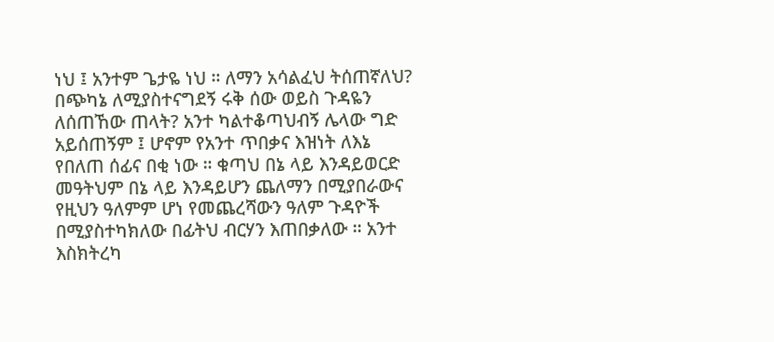ነህ ፤ አንተም ጌታዬ ነህ ። ለማን አሳልፈህ ትሰጠኛለህ? በጭካኔ ለሚያስተናግደኝ ሩቅ ሰው ወይስ ጉዳዬን ለሰጠኸው ጠላት? አንተ ካልተቆጣህብኝ ሌላው ግድ አይሰጠኝም ፤ ሆኖም የአንተ ጥበቃና እዝነት ለእኔ የበለጠ ሰፊና በቂ ነው ። ቁጣህ በኔ ላይ እንዳይወርድ መዓትህም በኔ ላይ እንዳይሆን ጨለማን በሚያበራውና የዚህን ዓለምም ሆነ የመጨረሻውን ዓለም ጉዳዮች በሚያስተካክለው በፊትህ ብርሃን እጠበቃለው ። አንተ እስክትረካ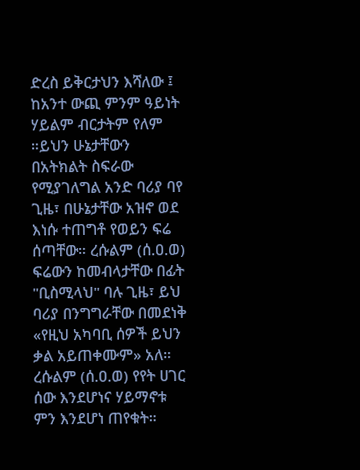ድረስ ይቅርታህን እሻለው ፤ ከአንተ ውጪ ምንም ዓይነት ሃይልም ብርታትም የለም ።ይህን ሁኔታቸውን በአትክልት ስፍራው የሚያገለግል አንድ ባሪያ ባየ ጊዜ፣ በሁኔታቸው አዝኖ ወደ እነሱ ተጠግቶ የወይን ፍሬ ሰጣቸው። ረሱልም (ሰ.ዐ.ወ) ፍሬውን ከመብላታቸው በፊት "ቢስሚላህ" ባሉ ጊዜ፣ ይህ ባሪያ በንግግራቸው በመደነቅ «የዚህ አካባቢ ሰዎች ይህን ቃል አይጠቀሙም» አለ። ረሱልም (ሰ.ዐ.ወ) የየት ሀገር ሰው እንደሆነና ሃይማኖቱ ምን እንደሆነ ጠየቁት።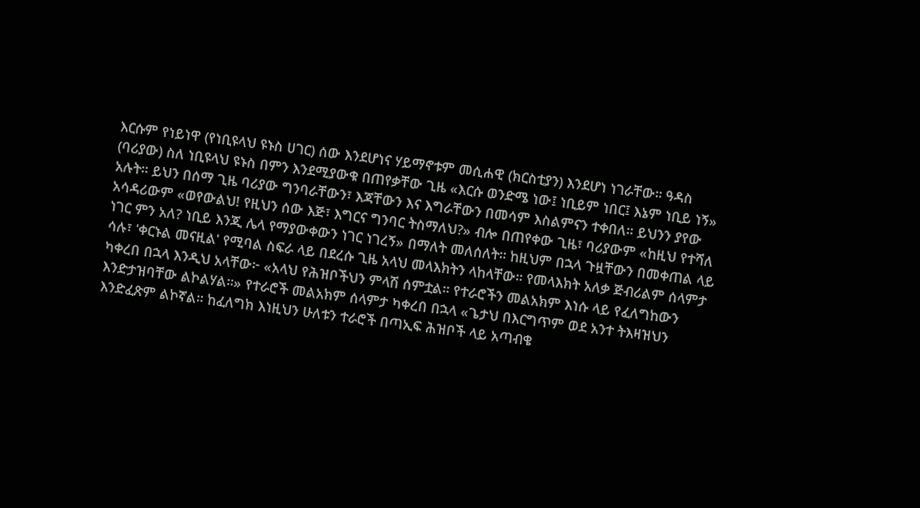እርሱም የነይነዋ (የነቢዩላህ ዩኑስ ሀገር) ሰው እንደሆነና ሃይማኖቱም መሲሐዊ (ክርስቲያን) እንደሆነ ነገራቸው። ዓዳስ (ባሪያው) ስለ ነቢዩላህ ዩኑስ በምን እንደሚያውቁ በጠየቃቸው ጊዜ «እርሱ ወንድሜ ነው፤ ነቢይም ነበር፤ እኔም ነቢይ ነኝ» አሉት። ይህን በሰማ ጊዜ ባሪያው ግንባራቸውን፣ እጃቸውን እና እግራቸውን በመሳም እስልምናን ተቀበለ። ይህንን ያየው አሳዳሪውም «ወየውልህ! የዚህን ሰው እጅ፣ እግርና ግንባር ትስማለህ?» ብሎ በጠየቀው ጊዜ፣ ባሪያውም «ከዚህ የተሻለ ነገር ምን አለ? ነቢይ እንጂ ሌላ የማያውቀውን ነገር ነገረኝ» በማለት መለሰለት። ከዚህም በኋላ ጉዟቸውን በመቀጠል ላይ ሳሉ፣ 'ቀርኑል መናዚል' የሚባል ስፍራ ላይ በደረሱ ጊዜ አላህ መላእክትን ላከላቸው። የመላእክት አለቃ ጅብሪልም ሰላምታ ካቀረበ በኋላ እንዲህ አላቸው፦ «አላህ የሕዝቦችህን ምላሽ ሰምቷል። የተራሮችን መልአክም እነሱ ላይ የፈለግከውን እንድታዝባቸው ልኮልሃል።» የተራሮች መልአክም ሰላምታ ካቀረበ በኋላ «ጌታህ በእርግጥም ወደ አንተ ትእዛዝህን እንድፈጽም ልኮኛል። ከፈለግክ እነዚህን ሁለቱን ተራሮች በጣኢፍ ሕዝቦች ላይ አጣብቄ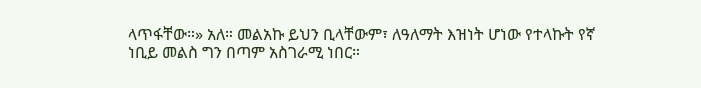ላጥፋቸው።» አለ። መልአኩ ይህን ቢላቸውም፣ ለዓለማት እዝነት ሆነው የተላኩት የኛ ነቢይ መልስ ግን በጣም አስገራሚ ነበር።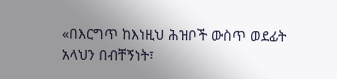«በእርግጥ ከእነዚህ ሕዝቦች ውስጥ ወደፊት አላህን በብቸኝነት፣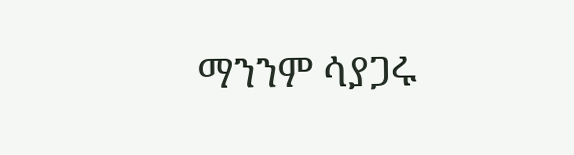ማንንም ሳያጋሩ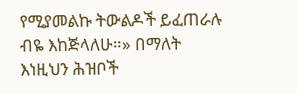የሚያመልኩ ትውልዶች ይፈጠራሉ ብዬ እከጅላለሁ።» በማለት እነዚህን ሕዝቦች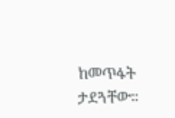ከመጥፋት ታደጓቸው።